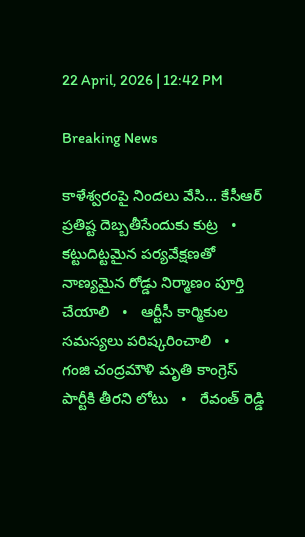22 April, 2026 | 12:42 PM

Breaking News

కాళేశ్వరంపై నిందలు వేసి... కేసీఆర్ ప్రతిష్ట దెబ్బతీసేందుకు కుట్ర   •   కట్టుదిట్టమైన పర్యవేక్షణతో నాణ్యమైన రోడ్డు నిర్మాణం పూర్తి చేయాలి   •   ఆర్టీసీ కార్మికుల సమస్యలు పరిష్కరించాలి   •   గంజి చంద్రమౌళి మృతి కాంగ్రెస్ పార్టీకి తీరని లోటు   •   రేవంత్ రెడ్డి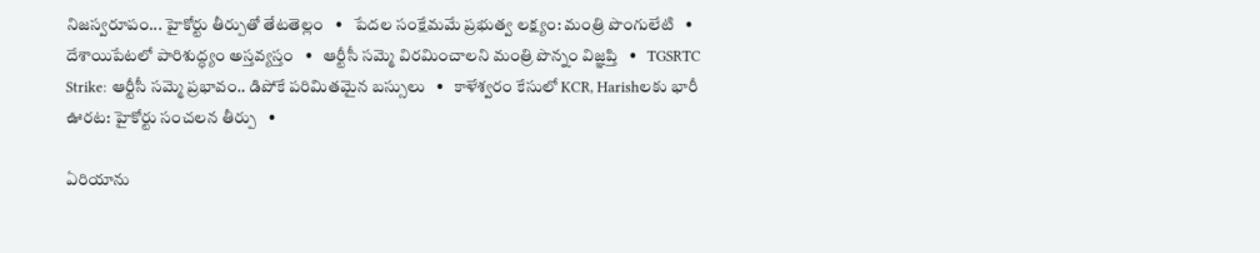నిజస్వరూపం... హైకోర్టు తీర్పుతో తేటతెల్లం   •   పేదల సంక్షేమమే ప్రభుత్వ లక్ష్యం: మంత్రి పొంగులేటి   •   దేశాయిపేటలో పారిశుద్ధ్యం అస్తవ్యస్తం   •   ఆర్టీసీ సమ్మె విరమించాలని మంత్రి పొన్నం విజ్ఞప్తి   •   TGSRTC Strike: ఆర్టీసీ సమ్మె ప్రభావం.. డిపోకే పరిమితమైన బస్సులు   •   కాళేశ్వరం కేసులో KCR, Harishలకు భారీ ఊరట: హైకోర్టు సంచలన తీర్పు   •

ఏరియాను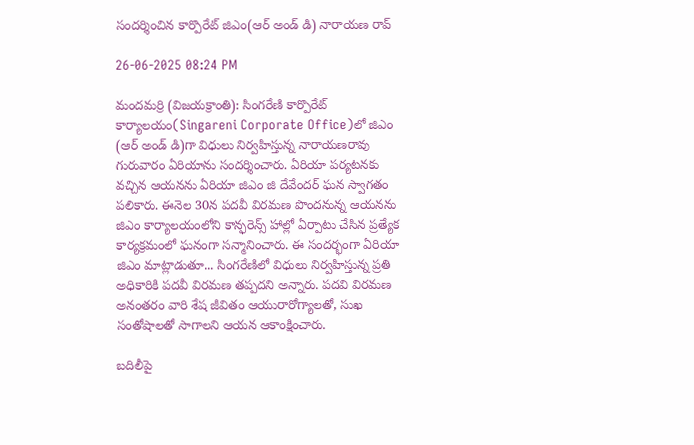సందర్శించిన కార్పొరేట్ జిఎం(ఆర్ అండ్ డి) నారాయణ రావ్

26-06-2025 08:24 PM

మందమర్రి (విజయక్రాంతి): సింగరేణి కార్పొరేట్ కార్యాలయం(Singareni Corporate Office)లో జిఎం (ఆర్ అండ్ డి)గా విధులు నిర్వహిస్తున్న నారాయణరావు గురువారం ఏరియాను సందర్శించారు. ఏరియా పర్యటనకు వచ్చిన ఆయనను ఏరియా జిఎం జి దేవేందర్ ఘన స్వాగతం పలికారు. ఈనెల 30న పదవీ విరమణ పొందనున్న ఆయనను జిఎం కార్యాలయంలోని కాన్ఫరెన్స్ హాల్లో ఏర్పాటు చేసిన ప్రత్యేక కార్యక్రమంలో ఘనంగా సన్మానించారు. ఈ సందర్భంగా ఏరియా జిఎం మాట్లాడుతూ... సింగరేణిలో విధులు నిర్వహిస్తున్న ప్రతి అధికారికి పదవీ విరమణ తప్పదని అన్నారు. పదవి విరమణ అనంతరం వారి శేష జీవితం ఆయురారోగ్యాలతో, సుఖ సంతోషాలతో సాగాలని ఆయన ఆకాంక్షించారు.

బదిలీపై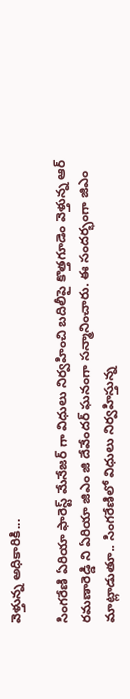వెళ్తున్న అధికారికి...

సింగరేణి ఏరియా ఫారెస్ట్ మేనేజర్ గా విధులు నిర్వహించి బదిలీపై కొత్తగూడెం వెళ్తున్న ఆర్ రమణారెడ్డి ని ఏరియా జిఎం జి దేవేందర్ ఘనంగా సన్మానించారు. ఈ సందర్భంగా జిఎం మాట్లాడుతూ.. సింగరేణిలో విధులు నిర్వహిస్తున్న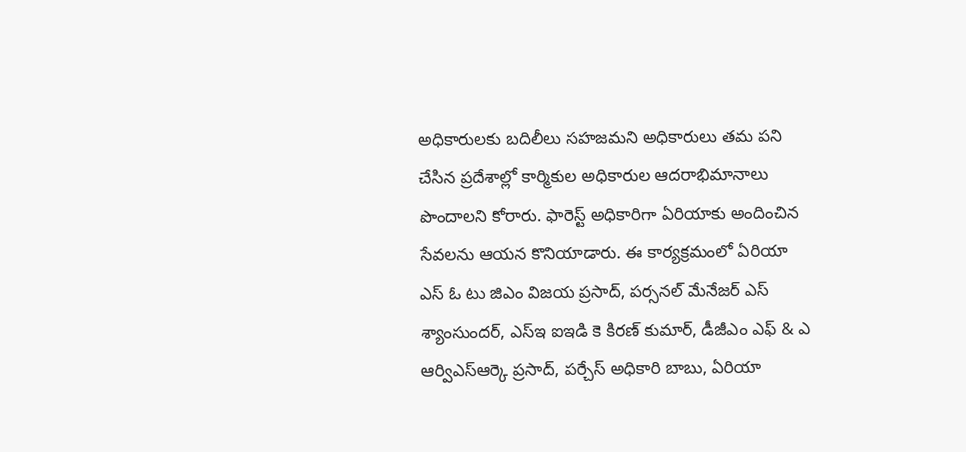అధికారులకు బదిలీలు సహజమని అధికారులు తమ పని చేసిన ప్రదేశాల్లో కార్మికుల అధికారుల ఆదరాభిమానాలు పొందాలని కోరారు. ఫారెస్ట్ అధికారిగా ఏరియాకు అందించిన సేవలను ఆయన కొనియాడారు. ఈ కార్యక్రమంలో ఏరియా ఎస్ ఓ టు జిఎం విజయ ప్రసాద్, పర్సనల్ మేనేజర్ ఎస్ శ్యాంసుందర్, ఎస్ఇ ఐఇడి కె కిరణ్ కుమార్, డీజీఎం ఎఫ్ & ఎ ఆర్విఎస్ఆర్కె ప్రసాద్, పర్చేస్ అధికారి బాబు, ఏరియా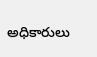అధికారులు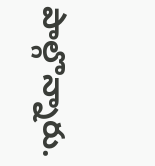పాల్గొన్నారు.